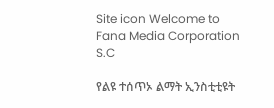Site icon Welcome to Fana Media Corporation S.C

የልዩ ተሰጥኦ ልማት ኢንስቲቲዩት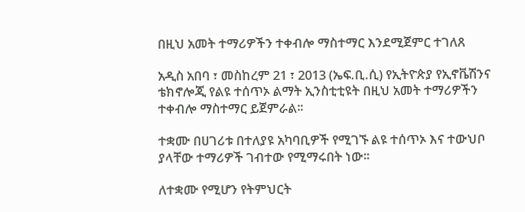በዚህ አመት ተማሪዎችን ተቀብሎ ማስተማር እንደሚጀምር ተገለጸ

አዲስ አበባ ፣ መስከረም 21 ፣ 2013 (ኤፍ.ቢ.ሲ) የኢትዮጵያ የኢኖቬሽንና ቴክኖሎጂ የልዩ ተሰጥኦ ልማት ኢንስቲቲዩት በዚህ አመት ተማሪዎችን ተቀብሎ ማስተማር ይጀምራል፡፡

ተቋሙ በሀገሪቱ በተለያዩ አካባቢዎች የሚገኙ ልዩ ተሰጥኦ እና ተውህቦ ያላቸው ተማሪዎች ገብተው የሚማሩበት ነው፡፡

ለተቋሙ የሚሆን የትምህርት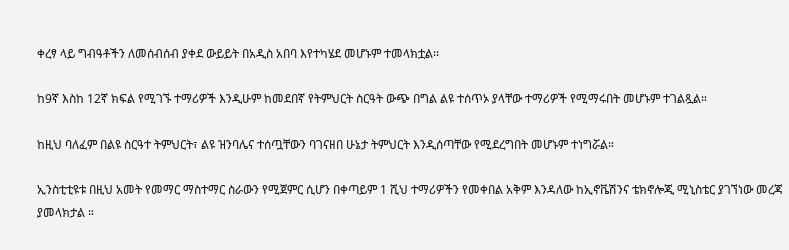ቀረፃ ላይ ግብዓቶችን ለመሰብሰብ ያቀደ ውይይት በአዲስ አበባ እየተካሄደ መሆኑም ተመላክቷል፡፡

ከ9ኛ እስከ 12ኛ ክፍል የሚገኙ ተማሪዎች እንዲሁም ከመደበኛ የትምህርት ስርዓት ውጭ በግል ልዩ ተሰጥኦ ያላቸው ተማሪዎች የሚማሩበት መሆኑም ተገልጿል።

ከዚህ ባለፈም በልዩ ስርዓተ ትምህርት፣ ልዩ ዝንባሌና ተሰጧቸውን ባገናዘበ ሁኔታ ትምህርት እንዲሰጣቸው የሚደረግበት መሆኑም ተነግሯል።

ኢንስቲቲዩቱ በዚህ አመት የመማር ማስተማር ስራውን የሚጀምር ሲሆን በቀጣይም 1 ሺህ ተማሪዎችን የመቀበል አቅም እንዳለው ከኢኖቬሽንና ቴክኖሎጂ ሚኒስቴር ያገኘነው መረጃ ያመላክታል ።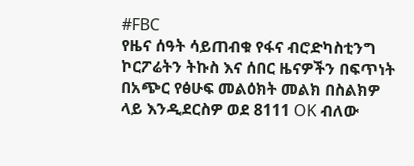#FBC
የዜና ሰዓት ሳይጠብቁ የፋና ብሮድካስቲንግ ኮርፖሬትን ትኩስ እና ሰበር ዜናዎችን በፍጥነት በአጭር የፅሁፍ መልዕክት መልክ በስልክዎ ላይ እንዲደርስዎ ወደ 8111 OK ብለው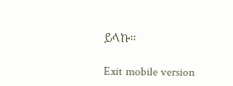ይላኩ።

Exit mobile version